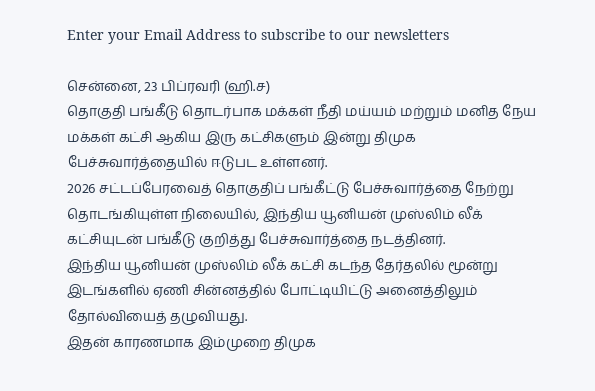Enter your Email Address to subscribe to our newsletters

சென்னை, 23 பிப்ரவரி (ஹி.ச)
தொகுதி பங்கீடு தொடர்பாக மக்கள் நீதி மய்யம் மற்றும் மனித நேய மக்கள் கட்சி ஆகிய இரு கட்சிகளும் இன்று திமுக பேச்சுவார்த்தையில் ஈடுபட உள்ளனர்.
2026 சட்டப்பேரவைத் தொகுதிப் பங்கீட்டு பேச்சுவார்த்தை நேற்று தொடங்கியுள்ள நிலையில், இந்திய யூனியன் முஸ்லிம் லீக் கட்சியுடன் பங்கீடு குறித்து பேச்சுவார்த்தை நடத்தினர்.
இந்திய யூனியன் முஸ்லிம் லீக் கட்சி கடந்த தேர்தலில் மூன்று இடங்களில் ஏணி சின்னத்தில் போட்டியிட்டு அனைத்திலும் தோல்வியைத் தழுவியது.
இதன் காரணமாக இம்முறை திமுக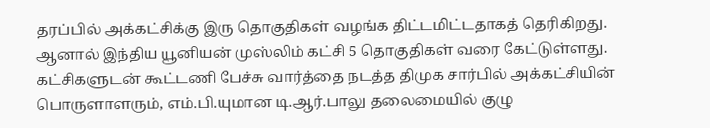தரப்பில் அக்கட்சிக்கு இரு தொகுதிகள் வழங்க திட்டமிட்டதாகத் தெரிகிறது. ஆனால் இந்திய யூனியன் முஸ்லிம் கட்சி 5 தொகுதிகள் வரை கேட்டுள்ளது.
கட்சிகளுடன் கூட்டணி பேச்சு வார்த்தை நடத்த திமுக சார்பில் அக்கட்சியின் பொருளாளரும், எம்.பி.யுமான டி.ஆர்.பாலு தலைமையில் குழு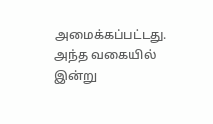அமைக்கப்பட்டது.
அந்த வகையில் இன்று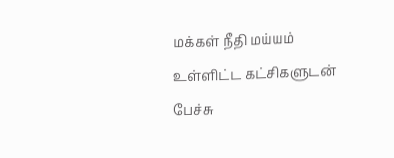மக்கள் நீதி மய்யம் உள்ளிட்ட கட்சிகளுடன் பேச்சு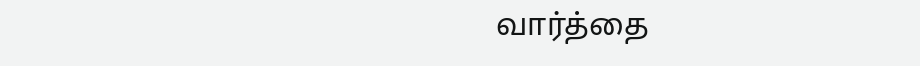வார்த்தை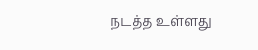நடத்த உள்ளது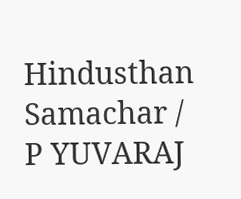Hindusthan Samachar / P YUVARAJ